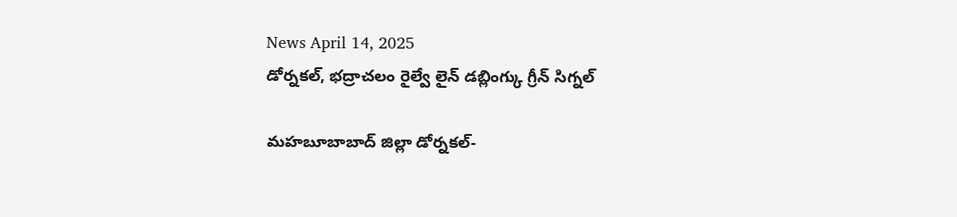News April 14, 2025
డోర్నకల్, భద్రాచలం రైల్వే లైన్ డబ్లింగ్కు గ్రీన్ సిగ్నల్

మహబూబాబాద్ జిల్లా డోర్నకల్-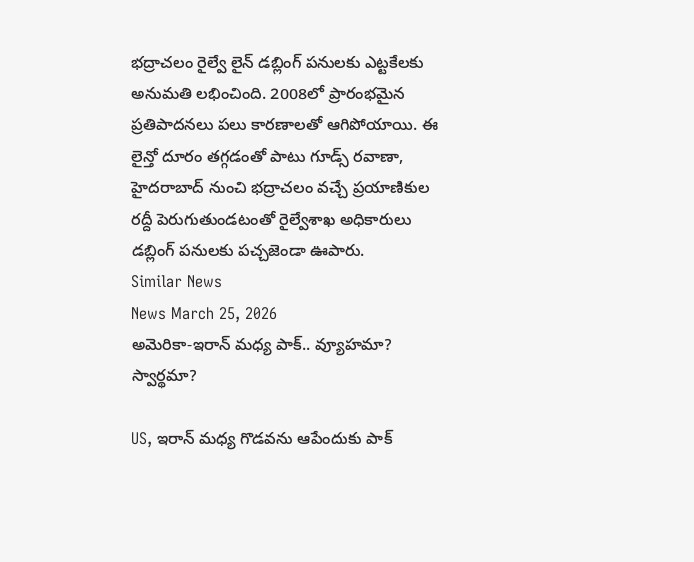భద్రాచలం రైల్వే లైన్ డబ్లింగ్ పనులకు ఎట్టకేలకు అనుమతి లభించింది. 2008లో ప్రారంభమైన ప్రతిపాదనలు పలు కారణాలతో ఆగిపోయాయి. ఈ లైన్తో దూరం తగ్గడంతో పాటు గూడ్స్ రవాణా, హైదరాబాద్ నుంచి భద్రాచలం వచ్చే ప్రయాణికుల రద్దీ పెరుగుతుండటంతో రైల్వేశాఖ అధికారులు డబ్లింగ్ పనులకు పచ్చజెండా ఊపారు.
Similar News
News March 25, 2026
అమెరికా-ఇరాన్ మధ్య పాక్.. వ్యూహమా? స్వార్థమా?

US, ఇరాన్ మధ్య గొడవను ఆపేందుకు పాక్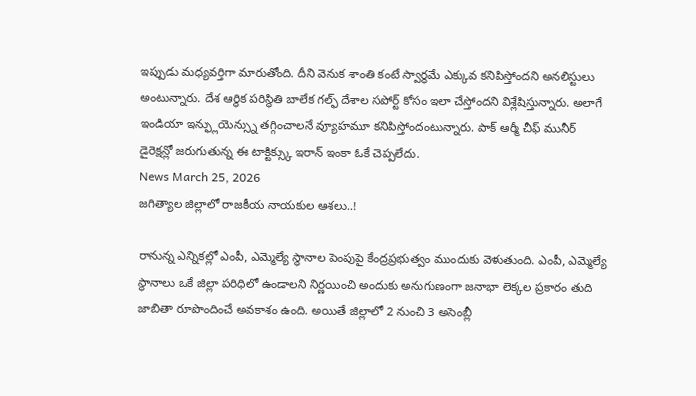ఇప్పుడు మధ్యవర్తిగా మారుతోంది. దీని వెనుక శాంతి కంటే స్వార్థమే ఎక్కువ కనిపిస్తోందని అనలిస్టులు అంటున్నారు. దేశ ఆర్థిక పరిస్థితి బాలేక గల్ఫ్ దేశాల సపోర్ట్ కోసం ఇలా చేస్తోందని విశ్లేషిస్తున్నారు. అలాగే ఇండియా ఇన్ఫ్లుయెన్స్ను తగ్గించాలనే వ్యూహమూ కనిపిస్తోందంటున్నారు. పాక్ ఆర్మీ చీఫ్ మునీర్ డైరెక్షన్లో జరుగుతున్న ఈ టాక్టిక్స్కు ఇరాన్ ఇంకా ఓకే చెప్పలేదు.
News March 25, 2026
జగిత్యాల జిల్లాలో రాజకీయ నాయకుల ఆశలు..!

రానున్న ఎన్నికల్లో ఎంపీ, ఎమ్మెల్యే స్థానాల పెంపుపై కేంద్రప్రభుత్వం ముందుకు వెళుతుంది. ఎంపీ, ఎమ్మెల్యే స్థానాలు ఒకే జిల్లా పరిధిలో ఉండాలని నిర్ణయించి అందుకు అనుగుణంగా జనాభా లెక్కల ప్రకారం తుది జాబితా రూపొందించే అవకాశం ఉంది. అయితే జిల్లాలో 2 నుంచి 3 అసెంబ్లీ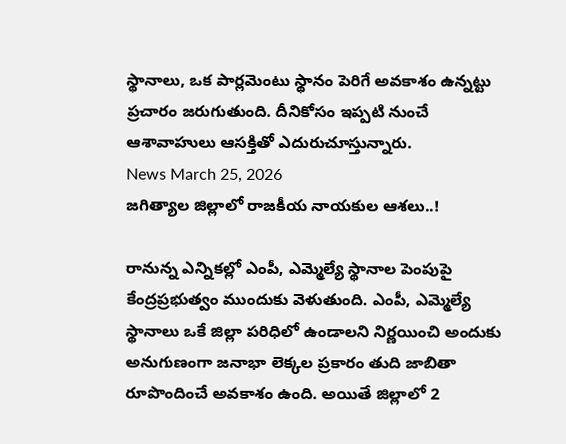స్థానాలు, ఒక పార్లమెంటు స్థానం పెరిగే అవకాశం ఉన్నట్టు ప్రచారం జరుగుతుంది. దీనికోసం ఇప్పటి నుంచే ఆశావాహులు ఆసక్తితో ఎదురుచూస్తున్నారు.
News March 25, 2026
జగిత్యాల జిల్లాలో రాజకీయ నాయకుల ఆశలు..!

రానున్న ఎన్నికల్లో ఎంపీ, ఎమ్మెల్యే స్థానాల పెంపుపై కేంద్రప్రభుత్వం ముందుకు వెళుతుంది. ఎంపీ, ఎమ్మెల్యే స్థానాలు ఒకే జిల్లా పరిధిలో ఉండాలని నిర్ణయించి అందుకు అనుగుణంగా జనాభా లెక్కల ప్రకారం తుది జాబితా రూపొందించే అవకాశం ఉంది. అయితే జిల్లాలో 2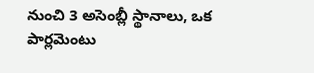నుంచి 3 అసెంబ్లీ స్థానాలు, ఒక పార్లమెంటు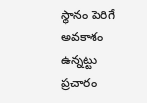స్థానం పెరిగే అవకాశం ఉన్నట్టు ప్రచారం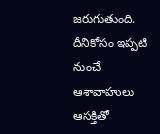జరుగుతుంది. దీనికోసం ఇప్పటి నుంచే ఆశావాహులు ఆసక్తితో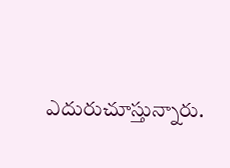ఎదురుచూస్తున్నారు.